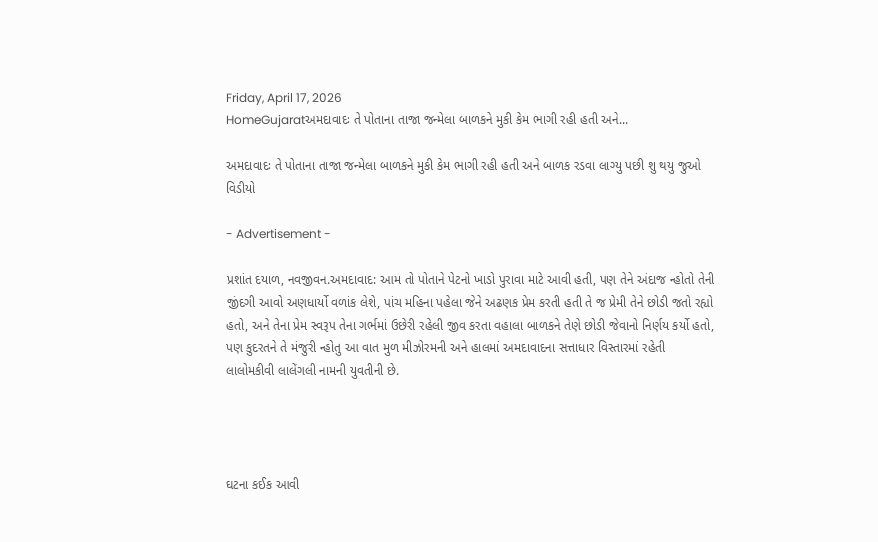Friday, April 17, 2026
HomeGujaratઅમદાવાદઃ તે પોતાના તાજા જન્મેલા બાળકને મુકી કેમ ભાગી રહી હતી અને...

અમદાવાદઃ તે પોતાના તાજા જન્મેલા બાળકને મુકી કેમ ભાગી રહી હતી અને બાળક રડવા લાગ્યુ પછી શુ થયુ જુઓ વિડીયો

- Advertisement -

પ્રશાંત દયાળ, નવજીવન.અમદાવાદ: આમ તો પોતાને પેટનો ખાડો પુરાવા માટે આવી હતી, પણ તેને અંદાજ ન્હોતો તેની જીંદગી આવો અણધાર્યો વળાંક લેશે, પાંચ મહિના પહેલા જેને અઢણક પ્રેમ કરતી હતી તે જ પ્રેમી તેને છોડી જતો રહ્યો હતો, અને તેના પ્રેમ સ્વરૂપ તેના ગર્ભમાં ઉછેરી રહેલી જીવ કરતા વહાલા બાળકને તેણે છોડી જેવાનો નિર્ણય કર્યો હતો, પણ કુદરતને તે મંજુરી ન્હોતુ આ વાત મુળ મીઝોરમની અને હાલમાં અમદાવાદના સત્તાધાર વિસ્તારમાં રહેતી લાલોમકીવી લાલેંગલી નામની યુવતીની છે.




ઘટના કઈક આવી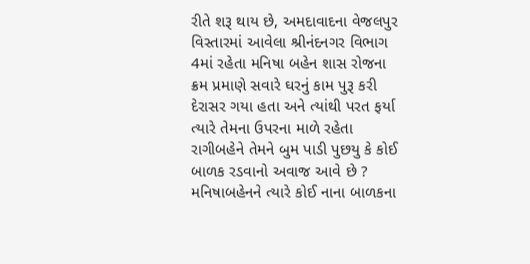રીતે શરૂ થાય છે, અમદાવાદના વેજલપુર વિસ્તારમાં આવેલા શ્રીનંદનગર વિભાગ 4માં રહેતા મનિષા બહેન શાસ રોજના ક્રમ પ્રમાણે સવારે ઘરનું કામ પુરૂ કરી દેરાસર ગયા હતા અને ત્યાંથી પરત ફર્યા ત્યારે તેમના ઉપરના માળે રહેતા રાગીબહેને તેમને બુમ પાડી પુછયુ કે કોઈ બાળક રડવાનો અવાજ આવે છે ? મનિષાબહેનને ત્યારે કોઈ નાના બાળકના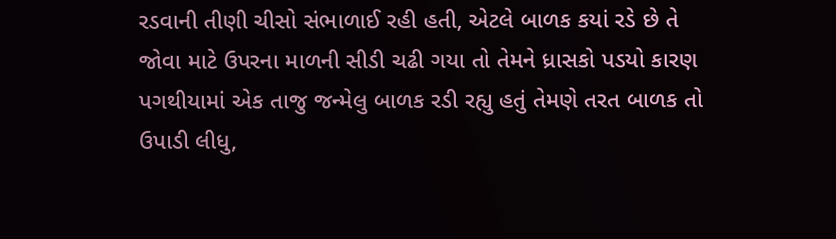રડવાની તીણી ચીસો સંભાળાઈ રહી હતી, એટલે બાળક કયાં રડે છે તે જોવા માટે ઉપરના માળની સીડી ચઢી ગયા તો તેમને ધ્રાસકો પડયો કારણ પગથીયામાં એક તાજુ જન્મેલુ બાળક રડી રહ્યુ હતું તેમણે તરત બાળક તો ઉપાડી લીધુ,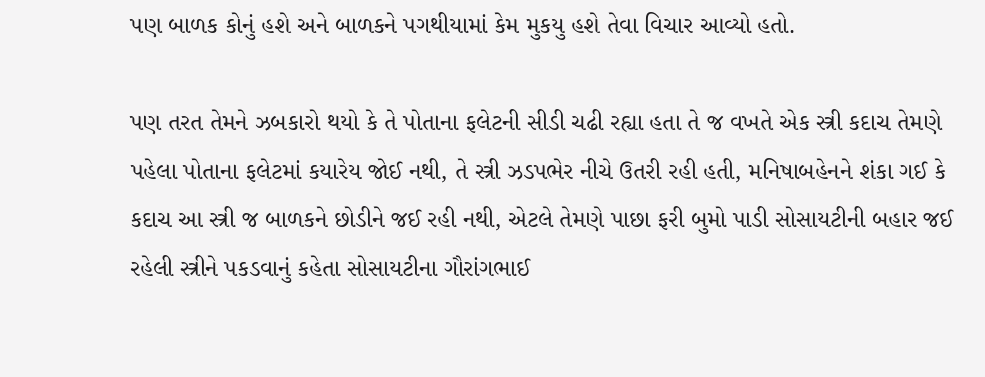પણ બાળક કોનું હશે અને બાળકને પગથીયામાં કેમ મુકયુ હશે તેવા વિચાર આવ્યો હતો.

પણ તરત તેમને ઝબકારો થયો કે તે પોતાના ફલેટની સીડી ચઢી રહ્યા હતા તે જ વખતે એક સ્ત્રી કદાચ તેમણે પહેલા પોતાના ફલેટમાં કયારેય જોઈ નથી, તે સ્ત્રી ઝડપભેર નીચે ઉતરી રહી હતી, મનિષાબહેનને શંકા ગઈ કે કદાચ આ સ્ત્રી જ બાળકને છોડીને જઈ રહી નથી, એટલે તેમણે પાછા ફરી બુમો પાડી સોસાયટીની બહાર જઈ રહેલી સ્ત્રીને પકડવાનું કહેતા સોસાયટીના ગૌરાંગભાઈ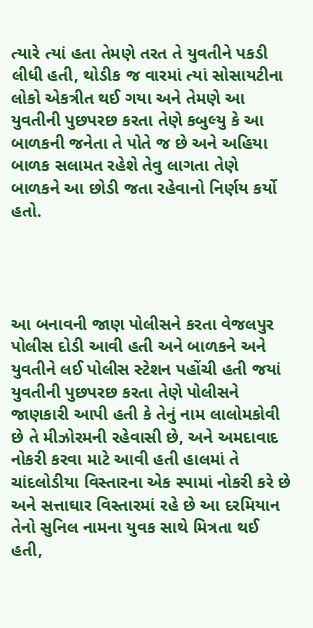ત્યારે ત્યાં હતા તેમણે તરત તે યુવતીને પકડી લીધી હતી, થોડીક જ વારમાં ત્યાં સોસાયટીના લોકો એકત્રીત થઈ ગયા અને તેમણે આ યુવતીની પુછપરછ કરતા તેણે કબુલ્યુ કે આ બાળકની જનેતા તે પોતે જ છે અને અહિયા બાળક સલામત રહેશે તેવુ લાગતા તેણે બાળકને આ છોડી જતા રહેવાનો નિર્ણય કર્યો હતો.




આ બનાવની જાણ પોલીસને કરતા વેજલપુર પોલીસ દોડી આવી હતી અને બાળકને અને યુવતીને લઈ પોલીસ સ્ટેશન પહોંચી હતી જયાં યુવતીની પુછપરછ કરતા તેણે પોલીસને જાણકારી આપી હતી કે તેનું નામ લાલોમકોવી છે તે મીઝોરમની રહેવાસી છે, અને અમદાવાદ નોકરી કરવા માટે આવી હતી હાલમાં તે ચાંદલોડીયા વિસ્તારના એક સ્પામાં નોકરી કરે છે અને સત્તાઘાર વિસ્તારમાં રહે છે આ દરમિયાન તેનો સુનિલ નામના યુવક સાથે મિત્રતા થઈ હતી,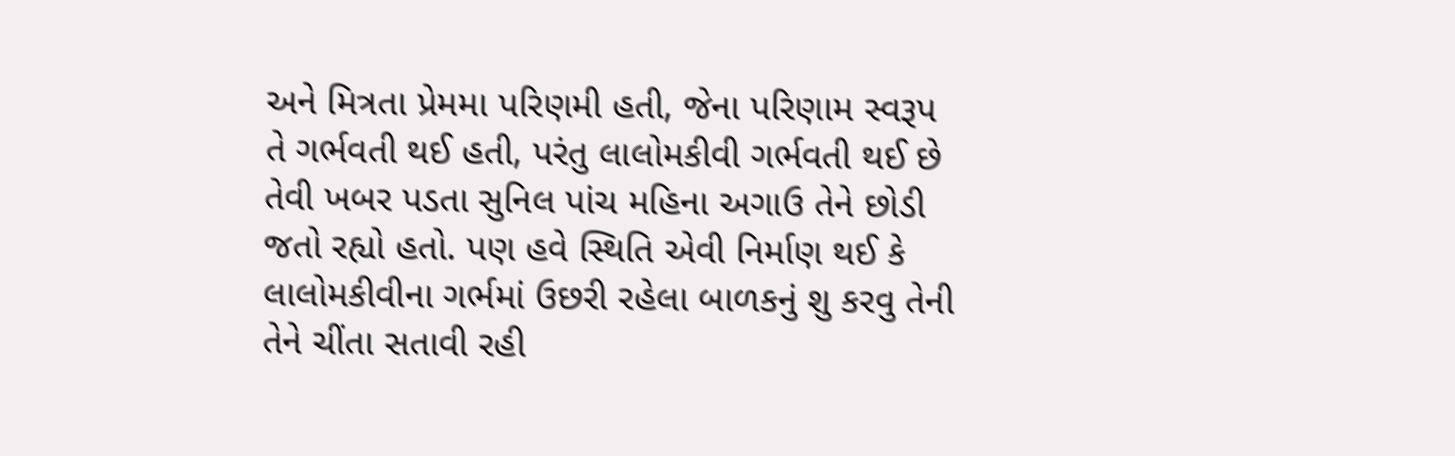અને મિત્રતા પ્રેમમા પરિણમી હતી, જેના પરિણામ સ્વરૂપ તે ગર્ભવતી થઈ હતી, પરંતુ લાલોમકીવી ગર્ભવતી થઈ છે તેવી ખબર પડતા સુનિલ પાંચ મહિના અગાઉ તેને છોડી જતો રહ્યો હતો. પણ હવે સ્થિતિ એવી નિર્માણ થઈ કે લાલોમકીવીના ગર્ભમાં ઉછરી રહેલા બાળકનું શુ કરવુ તેની તેને ચીંતા સતાવી રહી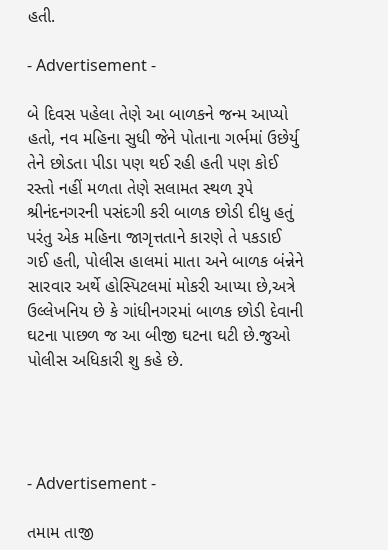હતી.

- Advertisement -

બે દિવસ પહેલા તેણે આ બાળકને જન્મ આપ્યો હતો, નવ મહિના સુધી જેને પોતાના ગર્ભમાં ઉછેર્યુ તેને છોડતા પીડા પણ થઈ રહી હતી પણ કોઈ રસ્તો નહીં મળતા તેણે સલામત સ્થળ રૂપે શ્રીનંદનગરની પસંદગી કરી બાળક છોડી દીધુ હતું પરંતુ એક મહિના જાગૃત્તતાને કારણે તે પકડાઈ ગઈ હતી, પોલીસ હાલમાં માતા અને બાળક બંન્નેને સારવાર અર્થે હોસ્પિટલમાં મોકરી આપ્યા છે,અત્રે ઉલ્લેખનિય છે કે ગાંધીનગરમાં બાળક છોડી દેવાની ઘટના પાછળ જ આ બીજી ઘટના ઘટી છે.જુઓ પોલીસ અધિકારી શુ કહે છે.




- Advertisement -

તમામ તાજી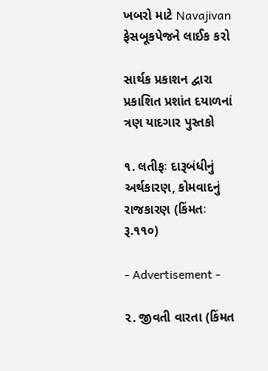ખબરો માટે Navajivan ફેસબૂકપેજને લાઈક કરો

સાર્થક પ્રકાશન દ્વારા પ્રકાશિત પ્રશાંત દયાળનાં ત્રણ યાદગાર પુસ્તકો

૧. લતીફઃ દારૂબંધીનું અર્થકારણ, કોમવાદનું રાજકારણ (કિંમતઃ રૂ.૧૧૦)

- Advertisement -

૨. જીવતી વારતા (કિંમત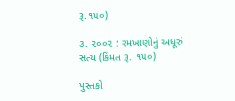રૂ.૧૫૦)

૩. ૨૦૦૨ : રમખાણોનું અધૂરું સત્ય (કિંમત રૂ. ૧૫૦)

પુસ્તકો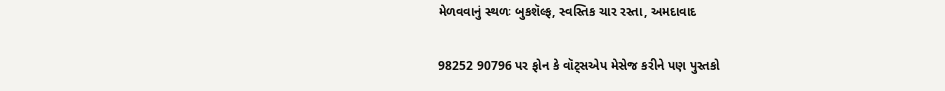મેળવવાનું સ્થળઃ બુકશૅલ્ફ, સ્વસ્તિક ચાર રસ્તા, અમદાવાદ

98252 90796 પર ફોન કે વૉટ્સએપ મેસેજ કરીને પણ પુસ્તકો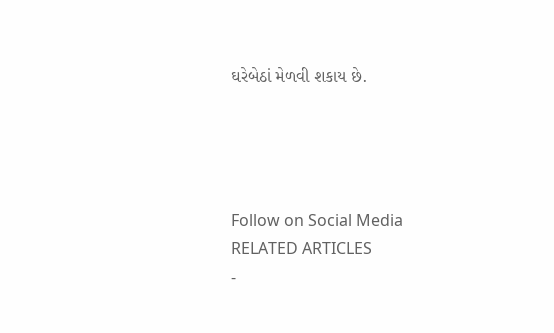ઘરેબેઠાં મેળવી શકાય છે.




Follow on Social Media
RELATED ARTICLES
-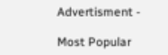Advertisment -

Most Popular